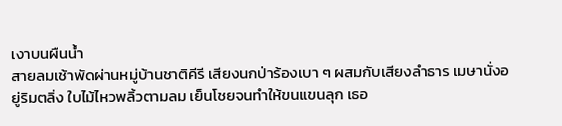เงาบนผืนน้ำ
สายลมเช้าพัดผ่านหมู่บ้านชาติคีรี เสียงนกป่าร้องเบา ๆ ผสมกับเสียงลำธาร เมษานั่งอยู่ริมตลิ่ง ใบไม้ไหวพลิ้วตามลม เย็นโชยจนทำให้ขนแขนลุก เธอ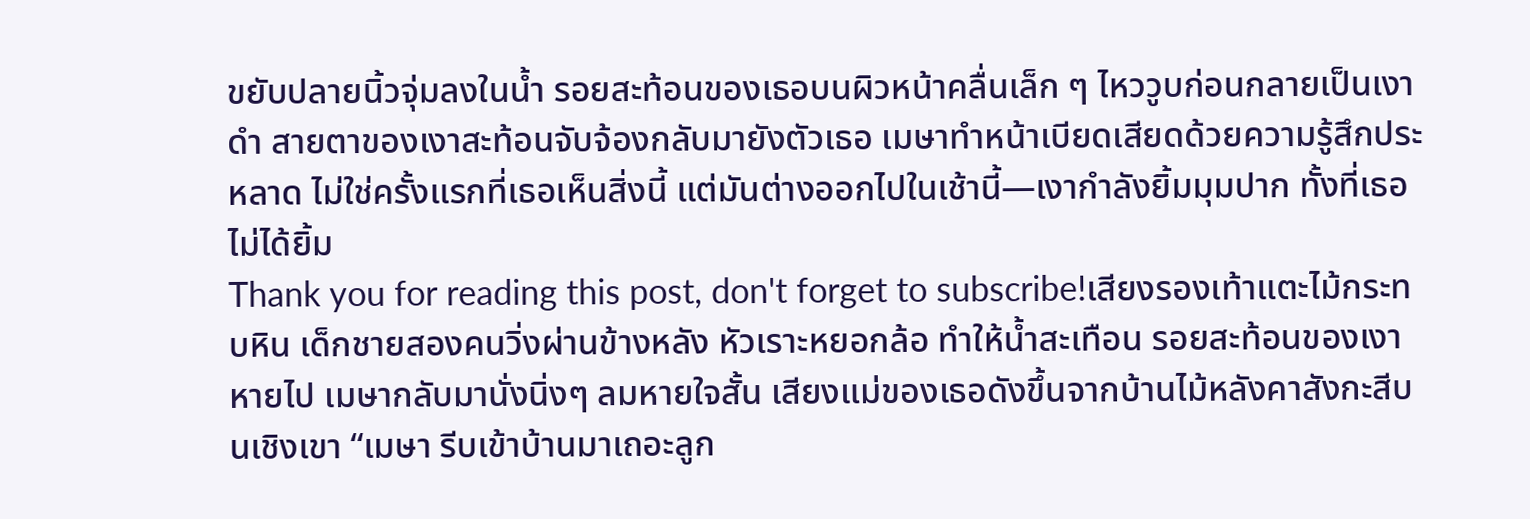ขยับปลายนิ้วจุ่มลงในน้ำ รอยสะท้อนของเธอบนผิวหน้าคลื่นเล็ก ๆ ไหววูบก่อนกลายเป็นเงาดำ สายตาของเงาสะท้อนจับจ้องกลับมายังตัวเธอ เมษาทำหน้าเบียดเสียดด้วยความรู้สึกประหลาด ไม่ใช่ครั้งแรกที่เธอเห็นสิ่งนี้ แต่มันต่างออกไปในเช้านี้—เงากำลังยิ้มมุมปาก ทั้งที่เธอไม่ได้ยิ้ม
Thank you for reading this post, don't forget to subscribe!เสียงรองเท้าแตะไม้กระทบหิน เด็กชายสองคนวิ่งผ่านข้างหลัง หัวเราะหยอกล้อ ทำให้น้ำสะเทือน รอยสะท้อนของเงาหายไป เมษากลับมานั่งนิ่งๆ ลมหายใจสั้น เสียงแม่ของเธอดังขึ้นจากบ้านไม้หลังคาสังกะสีบนเชิงเขา “เมษา รีบเข้าบ้านมาเถอะลูก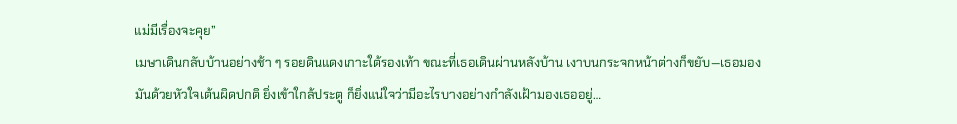แม่มีเรื่องจะคุย”
เมษาเดินกลับบ้านอย่างช้า ๆ รอยดินแดงเกาะใต้รองเท้า ขณะที่เธอเดินผ่านหลังบ้าน เงาบนกระจกหน้าต่างก็ขยับ—เธอมองมันด้วยหัวใจเต้นผิดปกติ ยิ่งเข้าใกล้ประตู ก็ยิ่งแน่ใจว่ามีอะไรบางอย่างกำลังเฝ้ามองเธออยู่…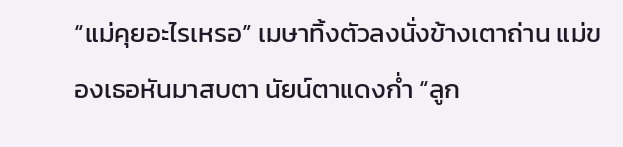“แม่คุยอะไรเหรอ” เมษาทิ้งตัวลงนั่งข้างเตาถ่าน แม่ของเธอหันมาสบตา นัยน์ตาแดงก่ำ “ลูก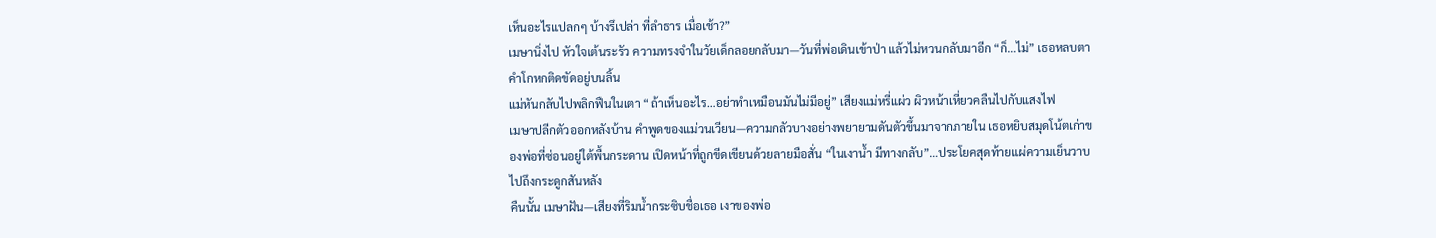เห็นอะไรแปลกๆ บ้างรึเปล่า ที่ลำธาร เมื่อเช้า?”
เมษานิ่งไป หัวใจเต้นระรัว ความทรงจำในวัยเด็กลอยกลับมา—วันที่พ่อเดินเข้าป่า แล้วไม่หวนกลับมาอีก “ก็…ไม่” เธอหลบตา คำโกหกติดขัดอยู่บนลิ้น
แม่หันกลับไปพลิกฟืนในเตา “ถ้าเห็นอะไร…อย่าทำเหมือนมันไม่มีอยู่” เสียงแม่หรี่แผ่ว ผิวหน้าเหี่ยวคลืนไปกับแสงไฟ
เมษาปลีกตัวออกหลังบ้าน คำพูดของแม่วนเวียน—ความกลัวบางอย่างพยายามดันตัวขึ้นมาจากภายใน เธอหยิบสมุดโน้ตเก่าของพ่อที่ซ่อนอยู่ใต้พื้นกระดาน เปิดหน้าที่ถูกขีดเขียนด้วยลายมือสั่น “ในเงาน้ำ มีทางกลับ”…ประโยคสุดท้ายแผ่ความเย็นวาบไปถึงกระดูกสันหลัง
คืนนั้น เมษาฝัน—เสียงที่ริมน้ำกระซิบชื่อเธอ เงาของพ่อ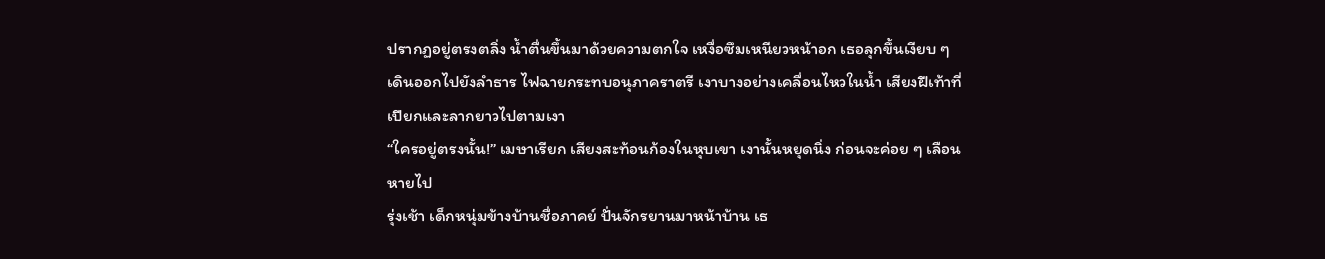ปรากฏอยู่ตรงตลิ่ง น้ำตื่นขึ้นมาด้วยความตกใจ เหงื่อซึมเหนียวหน้าอก เธอลุกขึ้นเงียบ ๆ เดินออกไปยังลำธาร ไฟฉายกระทบอนุภาคราตรี เงาบางอย่างเคลื่อนไหวในน้ำ เสียงฝีเท้าที่เปียกและลากยาวไปตามเงา
“ใครอยู่ตรงนั้น!” เมษาเรียก เสียงสะท้อนก้องในหุบเขา เงานั้นหยุดนิ่ง ก่อนจะค่อย ๆ เลือนหายไป
รุ่งเช้า เด็กหนุ่มข้างบ้านชื่อภาคย์ ปั่นจักรยานมาหน้าบ้าน เธ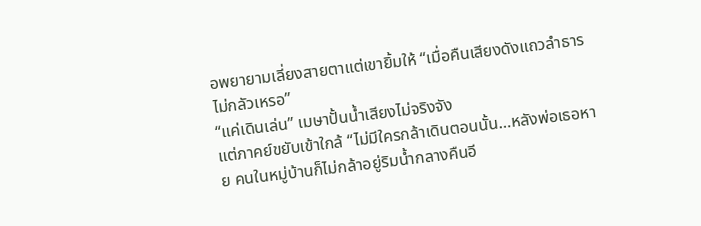อพยายามเลี่ยงสายตาแต่เขายิ้มให้ “เมื่อคืนเสียงดังแถวลำธาร ไม่กลัวเหรอ”
“แค่เดินเล่น” เมษาปั้นน้ำเสียงไม่จริงจัง
แต่ภาคย์ขยับเข้าใกล้ “ไม่มีใครกล้าเดินตอนนั้น…หลังพ่อเธอหาย คนในหมู่บ้านก็ไม่กล้าอยู่ริมน้ำกลางคืนอี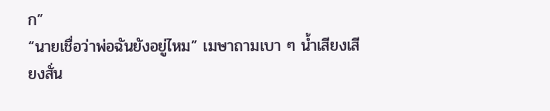ก”
“นายเชื่อว่าพ่อฉันยังอยู่ไหม” เมษาถามเบา ๆ น้ำเสียงเสียงสั่น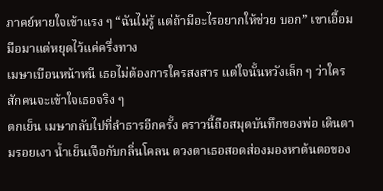ภาคย์หายใจเข้าแรง ๆ “ฉันไม่รู้ แต่ถ้ามีอะไรอยากให้ช่วย บอก” เขาเอื้อมมือมาแต่หยุดไว้แค่ครึ่งทาง
เมษาเบือนหน้าหนี เธอไม่ต้องการใครสงสาร แต่ใจนั้นหวังเล็ก ๆ ว่าใครสักคนจะเข้าใจเธอจริง ๆ
ตกเย็น เมษากลับไปที่ลำธารอีกครั้ง คราวนี้ถือสมุดบันทึกของพ่อ เดินตามรอยเงา น้ำเย็นเจือกับกลิ่นโคลน ดวงตาเธอสอดส่องมองหาต้นตอของ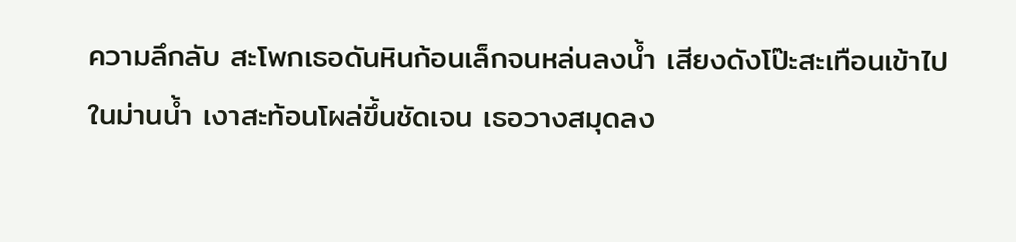ความลึกลับ สะโพกเธอดันหินก้อนเล็กจนหล่นลงน้ำ เสียงดังโป๊ะสะเทือนเข้าไปในม่านน้ำ เงาสะท้อนโผล่ขึ้นชัดเจน เธอวางสมุดลง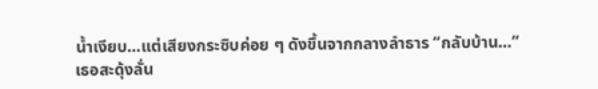น้ำเงียบ…แต่เสียงกระซิบค่อย ๆ ดังขึ้นจากกลางลำธาร “กลับบ้าน…”
เธอสะดุ้งลั่น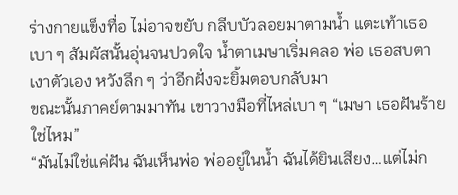ร่างกายแข็งทื่อ ไม่อาจขยับ กลีบบัวลอยมาตามน้ำ แตะเท้าเธอเบา ๆ สัมผัสนั้นอุ่นจนปวดใจ น้ำตาเมษาเริ่มคลอ พ่อ เธอสบตาเงาตัวเอง หวังลึก ๆ ว่าอีกฝั่งจะยิ้มตอบกลับมา
ขณะนั้นภาคย์ตามมาทัน เขาวางมือที่ไหล่เบา ๆ “เมษา เธอฝันร้ายใช่ไหม”
“มันไม่ใช่แค่ฝัน ฉันเห็นพ่อ พ่ออยู่ในน้ำ ฉันได้ยินเสียง…แต่ไม่ก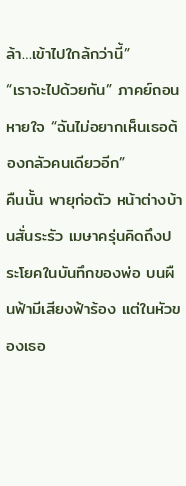ล้า…เข้าไปใกล้กว่านี้”
“เราจะไปด้วยกัน” ภาคย์ถอนหายใจ “ฉันไม่อยากเห็นเธอต้องกลัวคนเดียวอีก”
คืนนั้น พายุก่อตัว หน้าต่างบ้านสั่นระรัว เมษาครุ่นคิดถึงประโยคในบันทึกของพ่อ บนผืนฟ้ามีเสียงฟ้าร้อง แต่ในหัวของเธอ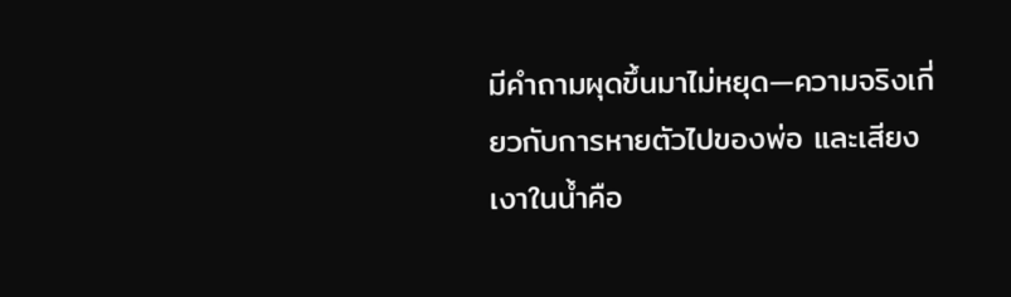มีคำถามผุดขึ้นมาไม่หยุด—ความจริงเกี่ยวกับการหายตัวไปของพ่อ และเสียงเงาในน้ำคือ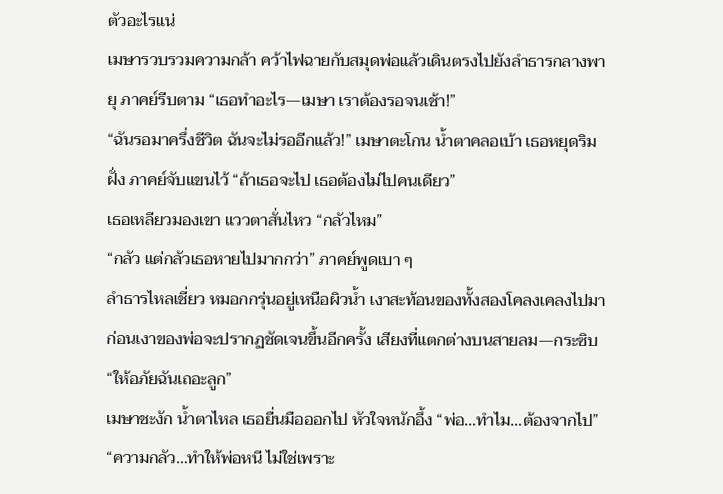ตัวอะไรแน่
เมษารวบรวมความกล้า คว้าไฟฉายกับสมุดพ่อแล้วเดินตรงไปยังลำธารกลางพายุ ภาคย์รีบตาม “เธอทำอะไร—เมษา เราต้องรอจนเช้า!”
“ฉันรอมาครึ่งชีวิต ฉันจะไม่รออีกแล้ว!” เมษาตะโกน น้ำตาคลอเบ้า เธอหยุดริมฝั่ง ภาคย์จับแขนไว้ “ถ้าเธอจะไป เธอต้องไม่ไปคนเดียว”
เธอเหลียวมองเขา แววตาสั่นไหว “กลัวไหม”
“กลัว แต่กลัวเธอหายไปมากกว่า” ภาคย์พูดเบา ๆ
ลำธารไหลเชี่ยว หมอกกรุ่นอยู่เหนือผิวน้ำ เงาสะท้อนของทั้งสองโคลงเคลงไปมา ก่อนเงาของพ่อจะปรากฏชัดเจนขึ้นอีกครั้ง เสียงที่แตกต่างบนสายลม—กระซิบ “ให้อภัยฉันเถอะลูก”
เมษาชะงัก น้ำตาไหล เธอยื่นมือออกไป หัวใจหนักอึ้ง “พ่อ…ทำไม…ต้องจากไป”
“ความกลัว…ทำให้พ่อหนี ไม่ใช่เพราะ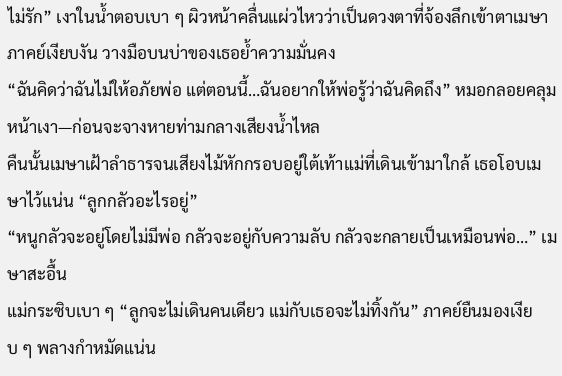ไม่รัก” เงาในน้ำตอบเบา ๆ ผิวหน้าคลื่นแผ่วไหวว่าเป็นดวงตาที่จ้องลึกเข้าตาเมษา ภาคย์เงียบงัน วางมือบนบ่าของเธอย้ำความมั่นคง
“ฉันคิดว่าฉันไม่ให้อภัยพ่อ แต่ตอนนี้…ฉันอยากให้พ่อรู้ว่าฉันคิดถึง” หมอกลอยคลุมหน้าเงา—ก่อนจะจางหายท่ามกลางเสียงน้ำไหล
คืนนั้นเมษาเฝ้าลำธารจนเสียงไม้หักกรอบอยู่ใต้เท้าแม่ที่เดินเข้ามาใกล้ เธอโอบเมษาไว้แน่น “ลูกกลัวอะไรอยู่”
“หนูกลัวจะอยู่โดยไม่มีพ่อ กลัวจะอยู่กับความลับ กลัวจะกลายเป็นเหมือนพ่อ…” เมษาสะอื้น
แม่กระซิบเบา ๆ “ลูกจะไม่เดินคนเดียว แม่กับเธอจะไม่ทิ้งกัน” ภาคย์ยืนมองเงียบ ๆ พลางกำหมัดแน่น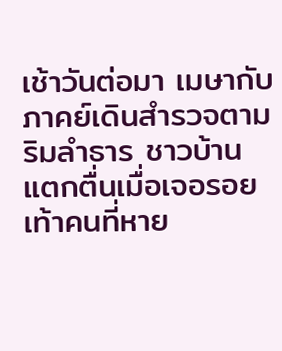เช้าวันต่อมา เมษากับภาคย์เดินสำรวจตามริมลำธาร ชาวบ้านแตกตื่นเมื่อเจอรอยเท้าคนที่หาย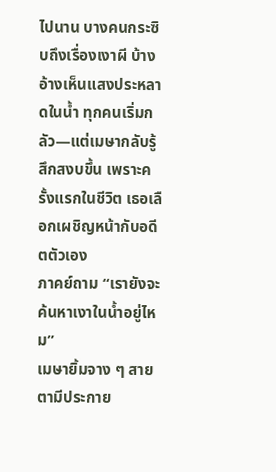ไปนาน บางคนกระซิบถึงเรื่องเงาผี บ้างอ้างเห็นแสงประหลาดในน้ำ ทุกคนเริ่มกลัว—แต่เมษากลับรู้สึกสงบขึ้น เพราะครั้งแรกในชีวิต เธอเลือกเผชิญหน้ากับอดีตตัวเอง
ภาคย์ถาม “เรายังจะค้นหาเงาในน้ำอยู่ไหม”
เมษายิ้มจาง ๆ สายตามีประกาย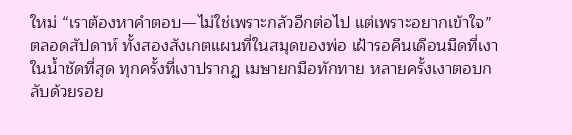ใหม่ “เราต้องหาคำตอบ—ไม่ใช่เพราะกลัวอีกต่อไป แต่เพราะอยากเข้าใจ”
ตลอดสัปดาห์ ทั้งสองสังเกตแผนที่ในสมุดของพ่อ เฝ้ารอคืนเดือนมืดที่เงาในน้ำชัดที่สุด ทุกครั้งที่เงาปรากฏ เมษายกมือทักทาย หลายครั้งเงาตอบกลับด้วยรอย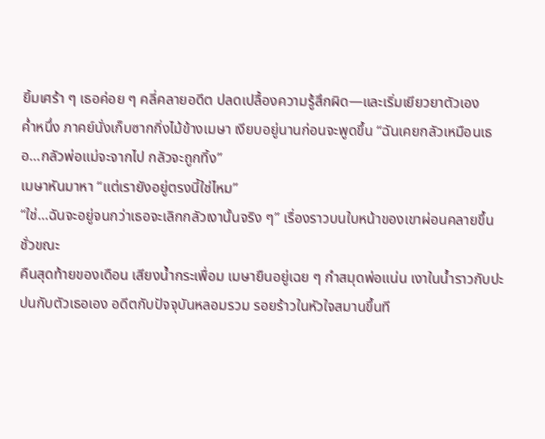ยิ้มเศร้า ๆ เธอค่อย ๆ คลี่คลายอดีต ปลดเปลื้องความรู้สึกผิด—และเริ่มเยียวยาตัวเอง
ค่ำหนึ่ง ภาคย์นั่งเก็บซากกิ่งไม้ข้างเมษา เงียบอยู่นานก่อนจะพูดขึ้น “ฉันเคยกลัวเหมือนเธอ…กลัวพ่อแม่จะจากไป กลัวจะถูกทิ้ง”
เมษาหันมาหา “แต่เรายังอยู่ตรงนี้ใช่ไหม”
“ใช่…ฉันจะอยู่จนกว่าเธอจะเลิกกลัวเงานั้นจริง ๆ” เรื่องราวบนใบหน้าของเขาผ่อนคลายขึ้นชั่วขณะ
คืนสุดท้ายของเดือน เสียงน้ำกระเพื่อม เมษายืนอยู่เฉย ๆ กำสมุดพ่อแน่น เงาในน้ำราวกับปะปนกับตัวเธอเอง อดีตกับปัจจุบันหลอมรวม รอยร้าวในหัวใจสมานขึ้นที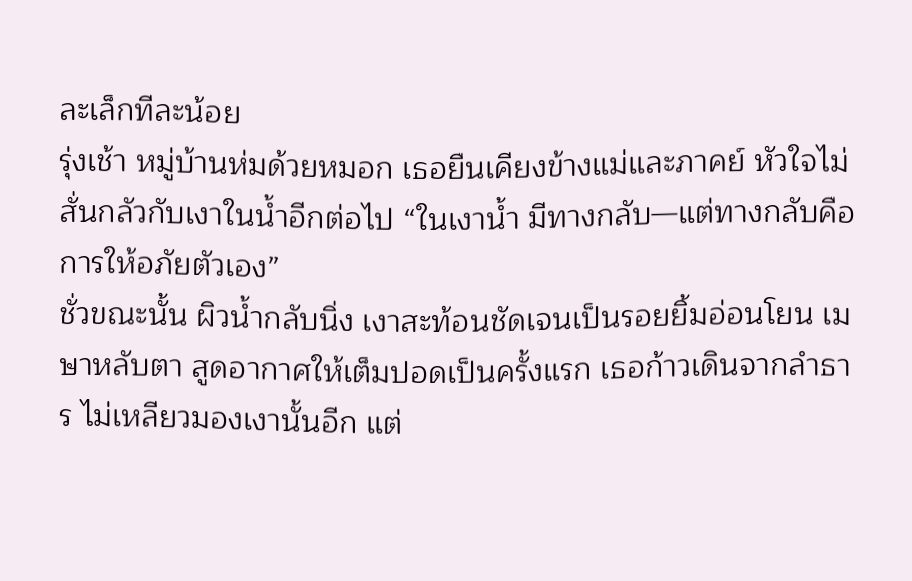ละเล็กทีละน้อย
รุ่งเช้า หมู่บ้านห่มด้วยหมอก เธอยืนเคียงข้างแม่และภาคย์ หัวใจไม่สั่นกลัวกับเงาในน้ำอีกต่อไป “ในเงาน้ำ มีทางกลับ—แต่ทางกลับคือการให้อภัยตัวเอง”
ชั่วขณะนั้น ผิวน้ำกลับนิ่ง เงาสะท้อนชัดเจนเป็นรอยยิ้มอ่อนโยน เมษาหลับตา สูดอากาศให้เต็มปอดเป็นครั้งแรก เธอก้าวเดินจากลำธาร ไม่เหลียวมองเงานั้นอีก แต่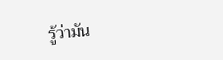รู้ว่ามัน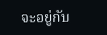จะอยู่กับ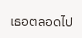เธอตลอดไป